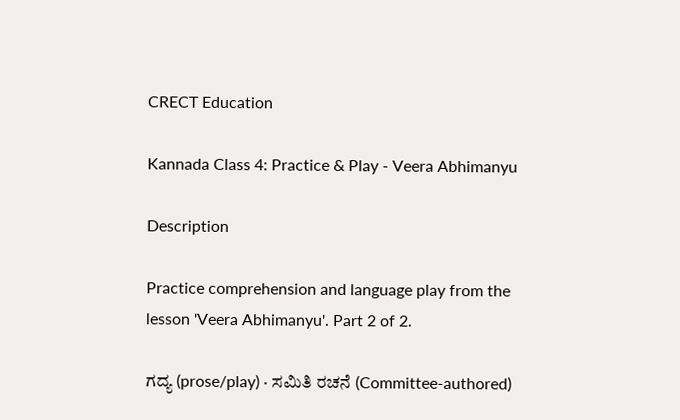CRECT Education

Kannada Class 4: Practice & Play - Veera Abhimanyu

Description

Practice comprehension and language play from the lesson 'Veera Abhimanyu'. Part 2 of 2.

ಗದ್ಯ (prose/play) · ಸಮಿತಿ ರಚನೆ (Committee-authored)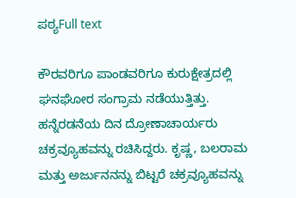ಪಠ್ಯFull text

ಕೌರವರಿಗೂ ಪಾಂಡವರಿಗೂ ಕುರುಕ್ಷೇತ್ರದಲ್ಲಿ ಘನಘೋರ ಸಂಗ್ರಾಮ ನಡೆಯುತ್ತಿತ್ತು. ಹನ್ನೆರಡನೆಯ ದಿನ ದ್ರೋಣಾಚಾರ್ಯರು ಚಕ್ರವ್ಯೂಹವನ್ನು ರಚಿಸಿದ್ದರು. ಕೃಷ್ಣ, ಬಲರಾಮ ಮತ್ತು ಅರ್ಜುನನನ್ನು ಬಿಟ್ಟರೆ ಚಕ್ರವ್ಯೂಹವನ್ನು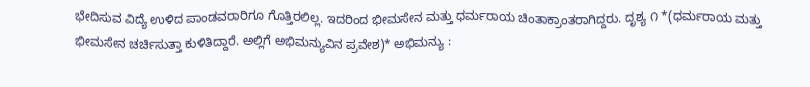ಭೇದಿಸುವ ವಿದ್ಯೆ ಉಳಿದ ಪಾಂಡವರಾರಿಗೂ ಗೊತ್ತಿರಲಿಲ್ಲ. ಇದರಿಂದ ಭೀಮಸೇನ ಮತ್ತು ಧರ್ಮರಾಯ ಚಿಂತಾಕ್ರಾಂತರಾಗಿದ್ದರು. ದೃಶ್ಯ ೧ *(ಧರ್ಮರಾಯ ಮತ್ತು ಭೀಮಸೇನ ಚರ್ಚಿಸುತ್ತಾ ಕುಳಿತಿದ್ದಾರೆ. ಅಲ್ಲಿಗೆ ಅಭಿಮನ್ಯುವಿನ ಪ್ರವೇಶ)* ಅಭಿಮನ್ಯು :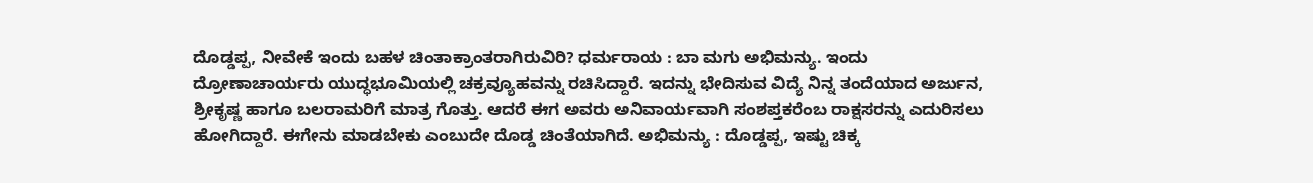ದೊಡ್ಡಪ್ಪ, ನೀವೇಕೆ ಇಂದು ಬಹಳ ಚಿಂತಾಕ್ರಾಂತರಾಗಿರುವಿರಿ? ಧರ್ಮರಾಯ : ಬಾ ಮಗು ಅಭಿಮನ್ಯು. ಇಂದು ದ್ರೋಣಾಚಾರ್ಯರು ಯುದ್ಧಭೂಮಿಯಲ್ಲಿ ಚಕ್ರವ್ಯೂಹವನ್ನು ರಚಿಸಿದ್ದಾರೆ. ಇದನ್ನು ಭೇದಿಸುವ ವಿದ್ಯೆ ನಿನ್ನ ತಂದೆಯಾದ ಅರ್ಜುನ, ಶ್ರೀಕೃಷ್ಣ ಹಾಗೂ ಬಲರಾಮರಿಗೆ ಮಾತ್ರ ಗೊತ್ತು. ಆದರೆ ಈಗ ಅವರು ಅನಿವಾರ್ಯವಾಗಿ ಸಂಶಪ್ತಕರೆಂಬ ರಾಕ್ಷಸರನ್ನು ಎದುರಿಸಲು ಹೋಗಿದ್ದಾರೆ. ಈಗೇನು ಮಾಡಬೇಕು ಎಂಬುದೇ ದೊಡ್ಡ ಚಿಂತೆಯಾಗಿದೆ. ಅಭಿಮನ್ಯು : ದೊಡ್ಡಪ್ಪ, ಇಷ್ಟು ಚಿಕ್ಕ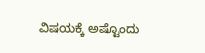ವಿಷಯಕ್ಕೆ ಅಷ್ಟೊಂದು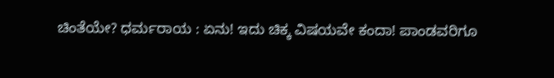ಚಿಂತೆಯೇ? ಧರ್ಮರಾಯ : ಏನು! ಇದು ಚಿಕ್ಕ ವಿಷಯವೇ ಕಂದಾ! ಪಾಂಡವರಿಗೂ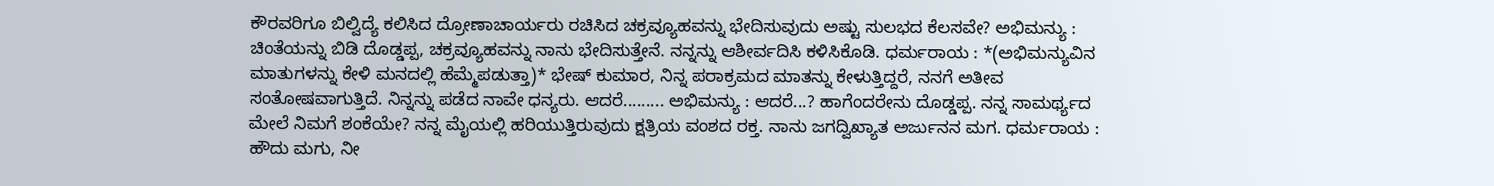ಕೌರವರಿಗೂ ಬಿಲ್ವಿದ್ಯೆ ಕಲಿಸಿದ ದ್ರೋಣಾಚಾರ್ಯರು ರಚಿಸಿದ ಚಕ್ರವ್ಯೂಹವನ್ನು ಭೇದಿಸುವುದು ಅಷ್ಟು ಸುಲಭದ ಕೆಲಸವೇ? ಅಭಿಮನ್ಯು : ಚಿಂತೆಯನ್ನು ಬಿಡಿ ದೊಡ್ಡಪ್ಪ, ಚಕ್ರವ್ಯೂಹವನ್ನು ನಾನು ಭೇದಿಸುತ್ತೇನೆ. ನನ್ನನ್ನು ಆಶೀರ್ವದಿಸಿ ಕಳಿಸಿಕೊಡಿ. ಧರ್ಮರಾಯ : *(ಅಭಿಮನ್ಯುವಿನ ಮಾತುಗಳನ್ನು ಕೇಳಿ ಮನದಲ್ಲಿ ಹೆಮ್ಮೆಪಡುತ್ತಾ)* ಭೇಷ್ ಕುಮಾರ, ನಿನ್ನ ಪರಾಕ್ರಮದ ಮಾತನ್ನು ಕೇಳುತ್ತಿದ್ದರೆ, ನನಗೆ ಅತೀವ ಸಂತೋಷವಾಗುತ್ತಿದೆ. ನಿನ್ನನ್ನು ಪಡೆದ ನಾವೇ ಧನ್ಯರು. ಆದರೆ......... ಅಭಿಮನ್ಯು : ಆದರೆ...? ಹಾಗೆಂದರೇನು ದೊಡ್ಡಪ್ಪ. ನನ್ನ ಸಾಮರ್ಥ್ಯದ ಮೇಲೆ ನಿಮಗೆ ಶಂಕೆಯೇ? ನನ್ನ ಮೈಯಲ್ಲಿ ಹರಿಯುತ್ತಿರುವುದು ಕ್ಷತ್ರಿಯ ವಂಶದ ರಕ್ತ. ನಾನು ಜಗದ್ವಿಖ್ಯಾತ ಅರ್ಜುನನ ಮಗ. ಧರ್ಮರಾಯ : ಹೌದು ಮಗು, ನೀ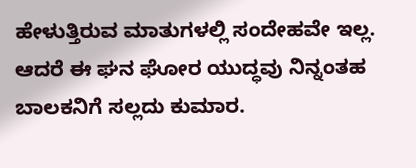ಹೇಳುತ್ತಿರುವ ಮಾತುಗಳಲ್ಲಿ ಸಂದೇಹವೇ ಇಲ್ಲ. ಆದರೆ ಈ ಘನ ಘೋರ ಯುದ್ಧವು ನಿನ್ನಂತಹ ಬಾಲಕನಿಗೆ ಸಲ್ಲದು ಕುಮಾರ.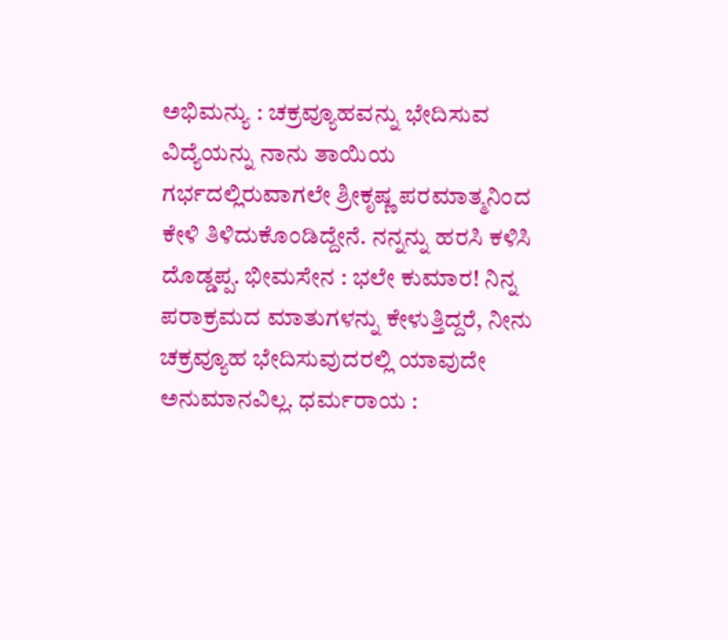ಅಭಿಮನ್ಯು : ಚಕ್ರವ್ಯೂಹವನ್ನು ಭೇದಿಸುವ ವಿದ್ಯೆಯನ್ನು ನಾನು ತಾಯಿಯ ಗರ್ಭದಲ್ಲಿರುವಾಗಲೇ ಶ್ರೀಕೃಷ್ಣ ಪರಮಾತ್ಮನಿಂದ ಕೇಳಿ ತಿಳಿದುಕೊಂಡಿದ್ದೇನೆ. ನನ್ನನ್ನು ಹರಸಿ ಕಳಿಸಿ ದೊಡ್ಡಪ್ಪ. ಭೀಮಸೇನ : ಭಲೇ ಕುಮಾರ! ನಿನ್ನ ಪರಾಕ್ರಮದ ಮಾತುಗಳನ್ನು ಕೇಳುತ್ತಿದ್ದರೆ, ನೀನು ಚಕ್ರವ್ಯೂಹ ಭೇದಿಸುವುದರಲ್ಲಿ ಯಾವುದೇ ಅನುಮಾನವಿಲ್ಲ. ಧರ್ಮರಾಯ :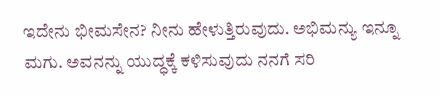ಇದೇನು ಭೀಮಸೇನ? ನೀನು ಹೇಳುತ್ತಿರುವುದು. ಅಭಿಮನ್ಯು ಇನ್ನೂ ಮಗು. ಅವನನ್ನು ಯುದ್ಧಕ್ಕೆ ಕಳಿಸುವುದು ನನಗೆ ಸರಿ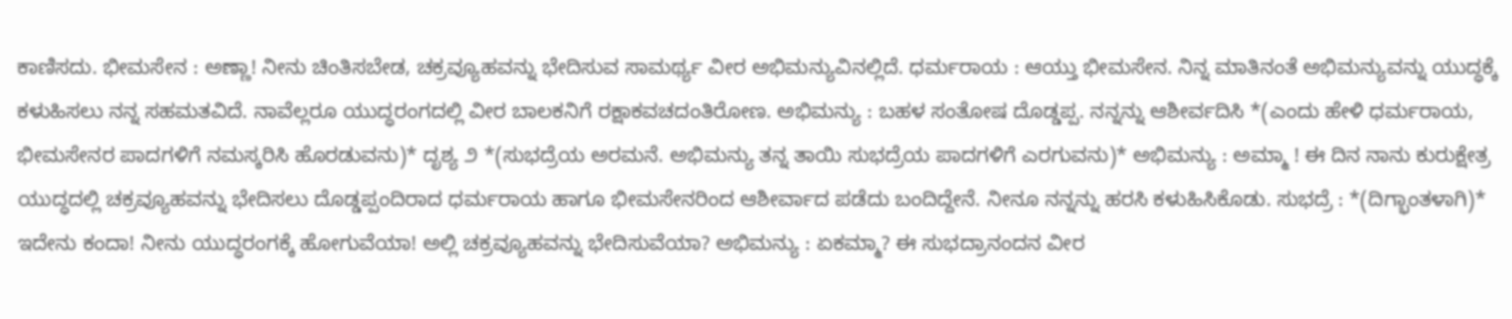ಕಾಣಿಸದು. ಭೀಮಸೇನ : ಅಣ್ಣಾ! ನೀನು ಚಿಂತಿಸಬೇಡ, ಚಕ್ರವ್ಯೂಹವನ್ನು ಭೇದಿಸುವ ಸಾಮರ್ಥ್ಯ ವೀರ ಅಭಿಮನ್ಯುವಿನಲ್ಲಿದೆ. ಧರ್ಮರಾಯ : ಆಯ್ತು ಭೀಮಸೇನ. ನಿನ್ನ ಮಾತಿನಂತೆ ಅಭಿಮನ್ಯುವನ್ನು ಯುದ್ಧಕ್ಕೆ ಕಳುಹಿಸಲು ನನ್ನ ಸಹಮತವಿದೆ. ನಾವೆಲ್ಲರೂ ಯುದ್ಧರಂಗದಲ್ಲಿ ವೀರ ಬಾಲಕನಿಗೆ ರಕ್ಷಾಕವಚದಂತಿರೋಣ. ಅಭಿಮನ್ಯು : ಬಹಳ ಸಂತೋಷ ದೊಡ್ಡಪ್ಪ. ನನ್ನನ್ನು ಆಶೀರ್ವದಿಸಿ *(ಎಂದು ಹೇಳಿ ಧರ್ಮರಾಯ, ಭೀಮಸೇನರ ಪಾದಗಳಿಗೆ ನಮಸ್ಕರಿಸಿ ಹೊರಡುವನು)* ದೃಶ್ಯ ೨ *(ಸುಭದ್ರೆಯ ಅರಮನೆ. ಅಭಿಮನ್ಯು ತನ್ನ ತಾಯಿ ಸುಭದ್ರೆಯ ಪಾದಗಳಿಗೆ ಎರಗುವನು)* ಅಭಿಮನ್ಯು : ಅಮ್ಮಾ ! ಈ ದಿನ ನಾನು ಕುರುಕ್ಷೇತ್ರ ಯುದ್ಧದಲ್ಲಿ ಚಕ್ರವ್ಯೂಹವನ್ನು ಭೇದಿಸಲು ದೊಡ್ಡಪ್ಪಂದಿರಾದ ಧರ್ಮರಾಯ ಹಾಗೂ ಭೀಮಸೇನರಿಂದ ಆಶೀರ್ವಾದ ಪಡೆದು ಬಂದಿದ್ದೇನೆ. ನೀನೂ ನನ್ನನ್ನು ಹರಸಿ ಕಳುಹಿಸಿಕೊಡು. ಸುಭದ್ರೆ : *(ದಿಗ್ಭಾಂತಳಾಗಿ)* ಇದೇನು ಕಂದಾ! ನೀನು ಯುದ್ಧರಂಗಕ್ಕೆ ಹೋಗುವೆಯಾ! ಅಲ್ಲಿ ಚಕ್ರವ್ಯೂಹವನ್ನು ಭೇದಿಸುವೆಯಾ? ಅಭಿಮನ್ಯು : ಏಕಮ್ಮಾ? ಈ ಸುಭದ್ರಾನಂದನ ವೀರ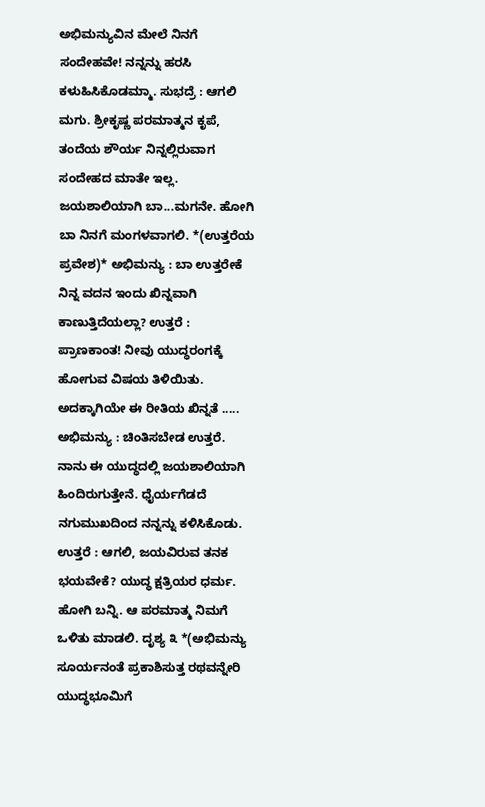ಅಭಿಮನ್ಯುವಿನ ಮೇಲೆ ನಿನಗೆ ಸಂದೇಹವೇ! ನನ್ನನ್ನು ಹರಸಿ ಕಳುಹಿಸಿಕೊಡಮ್ಮಾ. ಸುಭದ್ರೆ : ಆಗಲಿ ಮಗು. ಶ್ರೀಕೃಷ್ಣ ಪರಮಾತ್ಮನ ಕೃಪೆ, ತಂದೆಯ ಶೌರ್ಯ ನಿನ್ನಲ್ಲಿರುವಾಗ ಸಂದೇಹದ ಮಾತೇ ಇಲ್ಲ. ಜಯಶಾಲಿಯಾಗಿ ಬಾ...ಮಗನೇ. ಹೋಗಿ ಬಾ ನಿನಗೆ ಮಂಗಳವಾಗಲಿ. *(ಉತ್ತರೆಯ ಪ್ರವೇಶ)* ಅಭಿಮನ್ಯು : ಬಾ ಉತ್ತರೇಕೆ ನಿನ್ನ ವದನ ಇಂದು ಖಿನ್ನವಾಗಿ ಕಾಣುತ್ತಿದೆಯಲ್ಲಾ? ಉತ್ತರೆ : ಪ್ರಾಣಕಾಂತ! ನೀವು ಯುದ್ಧರಂಗಕ್ಕೆ ಹೋಗುವ ವಿಷಯ ತಿಳಿಯಿತು. ಅದಕ್ಕಾಗಿಯೇ ಈ ರೀತಿಯ ಖಿನ್ನತೆ ..... ಅಭಿಮನ್ಯು : ಚಿಂತಿಸಬೇಡ ಉತ್ತರೆ. ನಾನು ಈ ಯುದ್ಧದಲ್ಲಿ ಜಯಶಾಲಿಯಾಗಿ ಹಿಂದಿರುಗುತ್ತೇನೆ. ಧೈರ್ಯಗೆಡದೆ ನಗುಮುಖದಿಂದ ನನ್ನನ್ನು ಕಳಿಸಿಕೊಡು. ಉತ್ತರೆ : ಆಗಲಿ, ಜಯವಿರುವ ತನಕ ಭಯವೇಕೆ? ಯುದ್ಧ ಕ್ಷತ್ರಿಯರ ಧರ್ಮ. ಹೋಗಿ ಬನ್ನಿ. ಆ ಪರಮಾತ್ಮ ನಿಮಗೆ ಒಳಿತು ಮಾಡಲಿ. ದೃಶ್ಯ ೩ *(ಅಭಿಮನ್ಯು ಸೂರ್ಯನಂತೆ ಪ್ರಕಾಶಿಸುತ್ತ ರಥವನ್ನೇರಿ ಯುದ್ಧಭೂಮಿಗೆ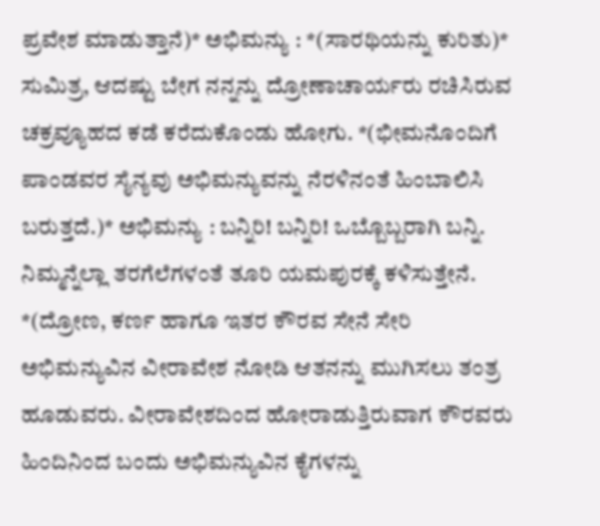ಪ್ರವೇಶ ಮಾಡುತ್ತಾನೆ)* ಅಭಿಮನ್ಯು : *(ಸಾರಥಿಯನ್ನು ಕುರಿತು)* ಸುಮಿತ್ರ, ಆದಷ್ಟು ಬೇಗ ನನ್ನನ್ನು ದ್ರೋಣಾಚಾರ್ಯರು ರಚಿಸಿರುವ ಚಕ್ರವ್ಯೂಹದ ಕಡೆ ಕರೆದುಕೊಂಡು ಹೋಗು. *(ಭೀಮನೊಂದಿಗೆ ಪಾಂಡವರ ಸೈನ್ಯವು ಅಭಿಮನ್ಯುವನ್ನು ನೆರಳಿನಂತೆ ಹಿಂಬಾಲಿಸಿ ಬರುತ್ತದೆ.)* ಅಭಿಮನ್ಯು : ಬನ್ನಿರಿ! ಬನ್ನಿರಿ! ಒಬ್ಬೊಬ್ಬರಾಗಿ ಬನ್ನಿ. ನಿಮ್ಮನ್ನೆಲ್ಲಾ ತರಗೆಲೆಗಳಂತೆ ತೂರಿ ಯಮಪುರಕ್ಕೆ ಕಳಿಸುತ್ತೇನೆ. *(ದ್ರೋಣ, ಕರ್ಣ ಹಾಗೂ ಇತರ ಕೌರವ ಸೇನೆ ಸೇರಿ ಅಭಿಮನ್ಯುವಿನ ವೀರಾವೇಶ ನೋಡಿ ಆತನನ್ನು ಮುಗಿಸಲು ತಂತ್ರ ಹೂಡುವರು. ವೀರಾವೇಶದಿಂದ ಹೋರಾಡುತ್ತಿರುವಾಗ ಕೌರವರು ಹಿಂದಿನಿಂದ ಬಂದು ಅಭಿಮನ್ಯುವಿನ ಕೈಗಳನ್ನು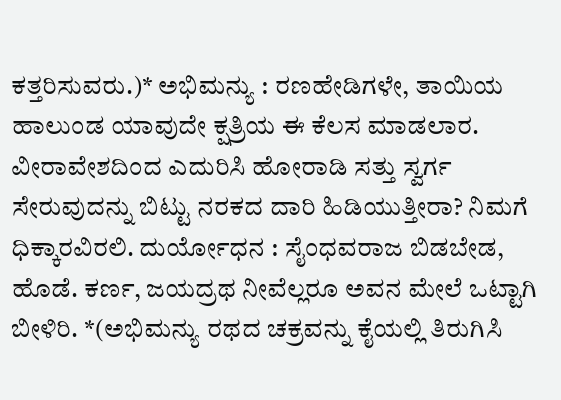ಕತ್ತರಿಸುವರು.)* ಅಭಿಮನ್ಯು : ರಣಹೇಡಿಗಳೇ, ತಾಯಿಯ ಹಾಲುಂಡ ಯಾವುದೇ ಕ್ಷತ್ರಿಯ ಈ ಕೆಲಸ ಮಾಡಲಾರ. ವೀರಾವೇಶದಿಂದ ಎದುರಿಸಿ ಹೋರಾಡಿ ಸತ್ತು ಸ್ವರ್ಗ ಸೇರುವುದನ್ನು ಬಿಟ್ಟು ನರಕದ ದಾರಿ ಹಿಡಿಯುತ್ತೀರಾ? ನಿಮಗೆ ಧಿಕ್ಕಾರವಿರಲಿ. ದುರ್ಯೋಧನ : ಸೈಂಧವರಾಜ ಬಿಡಬೇಡ, ಹೊಡೆ. ಕರ್ಣ, ಜಯದ್ರಥ ನೀವೆಲ್ಲರೂ ಅವನ ಮೇಲೆ ಒಟ್ಟಾಗಿ ಬೀಳಿರಿ. *(ಅಭಿಮನ್ಯು ರಥದ ಚಕ್ರವನ್ನು ಕೈಯಲ್ಲಿ ತಿರುಗಿಸಿ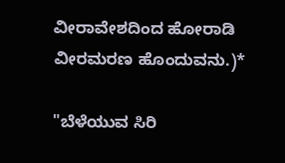ವೀರಾವೇಶದಿಂದ ಹೋರಾಡಿ ವೀರಮರಣ ಹೊಂದುವನು.)*

"ಬೆಳೆಯುವ ಸಿರಿ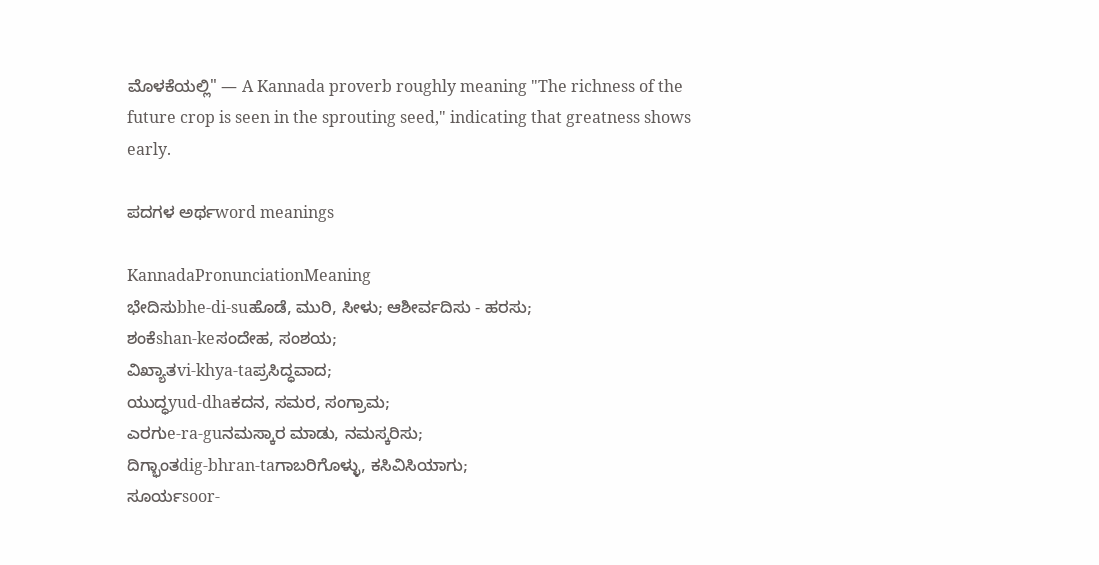ಮೊಳಕೆಯಲ್ಲಿ" — A Kannada proverb roughly meaning "The richness of the future crop is seen in the sprouting seed," indicating that greatness shows early.

ಪದಗಳ ಅರ್ಥword meanings

KannadaPronunciationMeaning
ಭೇದಿಸುbhe-di-suಹೊಡೆ, ಮುರಿ, ಸೀಳು; ಆಶೀರ್ವದಿಸು - ಹರಸು;
ಶಂಕೆshan-keಸಂದೇಹ, ಸಂಶಯ;
ವಿಖ್ಯಾತvi-khya-taಪ್ರಸಿದ್ಧವಾದ;
ಯುದ್ಧyud-dhaಕದನ, ಸಮರ, ಸಂಗ್ರಾಮ;
ಎರಗುe-ra-guನಮಸ್ಕಾರ ಮಾಡು, ನಮಸ್ಕರಿಸು;
ದಿಗ್ಭಾಂತdig-bhran-taಗಾಬರಿಗೊಳ್ಳು, ಕಸಿವಿಸಿಯಾಗು;
ಸೂರ್ಯsoor-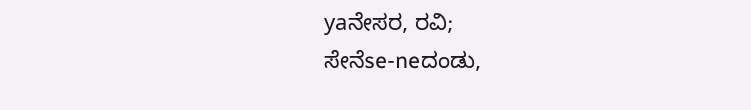yaನೇಸರ, ರವಿ;
ಸೇನೆse-neದಂಡು,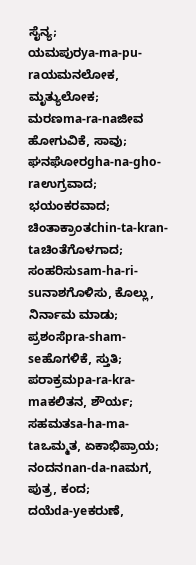ಸೈನ್ಯ;
ಯಮಪುರya-ma-pu-raಯಮನಲೋಕ, ಮೃತ್ಯುಲೋಕ;
ಮರಣma-ra-naಜೀವ ಹೋಗುವಿಕೆ, ಸಾವು;
ಘನಘೋರgha-na-gho-raಉಗ್ರವಾದ; ಭಯಂಕರವಾದ;
ಚಿಂತಾಕ್ರಾಂತchin-ta-kran-taಚಿಂತೆಗೊಳಗಾದ;
ಸಂಹರಿಸುsam-ha-ri-suನಾಶಗೊಳಿಸು, ಕೊಲ್ಲು, ನಿರ್ನಾಮ ಮಾಡು;
ಪ್ರಶಂಸೆpra-sham-seಹೊಗಳಿಕೆ, ಸ್ತುತಿ;
ಪರಾಕ್ರಮpa-ra-kra-maಕಲಿತನ, ಶೌರ್ಯ;
ಸಹಮತsa-ha-ma-taಒಮ್ಮತ, ಏಕಾಭಿಪ್ರಾಯ;
ನಂದನnan-da-naಮಗ, ಪುತ್ರ, ಕಂದ;
ದಯೆda-yeಕರುಣೆ,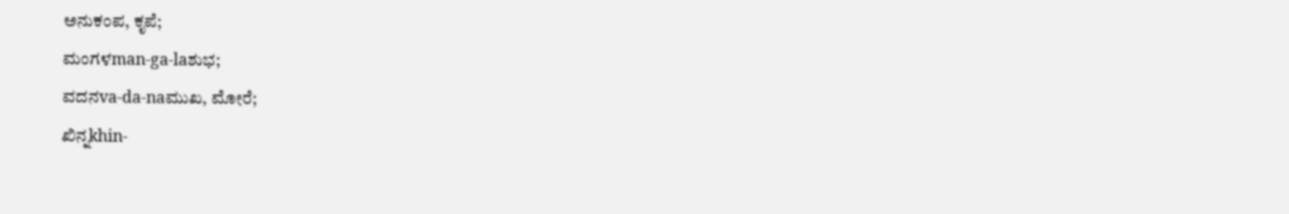ಅನುಕಂಪ, ಕೃಪೆ;
ಮಂಗಳman-ga-laಶುಭ;
ವದನva-da-naಮುಖ, ಮೋರೆ;
ಖಿನ್ನkhin-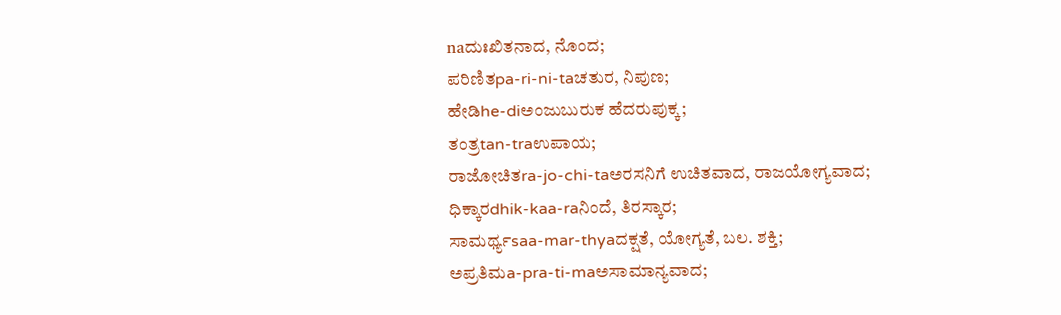naದುಃಖಿತನಾದ, ನೊಂದ;
ಪರಿಣಿತpa-ri-ni-taಚತುರ, ನಿಪುಣ;
ಹೇಡಿhe-diಅಂಜುಬುರುಕ ಹೆದರುಪುಕ್ಕ;
ತಂತ್ರtan-traಉಪಾಯ;
ರಾಜೋಚಿತra-jo-chi-taಅರಸನಿಗೆ ಉಚಿತವಾದ, ರಾಜಯೋಗ್ಯವಾದ;
ಧಿಕ್ಕಾರdhik-kaa-raನಿಂದೆ, ತಿರಸ್ಕಾರ;
ಸಾಮರ್ಥ್ಯsaa-mar-thyaದಕ್ಷತೆ, ಯೋಗ್ಯತೆ, ಬಲ. ಶಕ್ತಿ;
ಅಪ್ರತಿಮa-pra-ti-maಅಸಾಮಾನ್ಯವಾದ;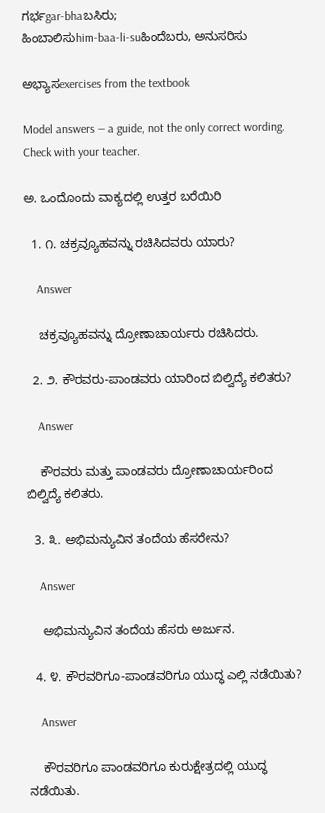ಗರ್ಭgar-bhaಬಸಿರು;
ಹಿಂಬಾಲಿಸುhim-baa-li-suಹಿಂದೆಬರು, ಅನುಸರಿಸು

ಅಭ್ಯಾಸexercises from the textbook

Model answers — a guide, not the only correct wording. Check with your teacher.

ಅ. ಒಂದೊಂದು ವಾಕ್ಯದಲ್ಲಿ ಉತ್ತರ ಬರೆಯಿರಿ

  1. ೧. ಚಕ್ರವ್ಯೂಹವನ್ನು ರಚಿಸಿದವರು ಯಾರು?

    Answer

    ಚಕ್ರವ್ಯೂಹವನ್ನು ದ್ರೋಣಾಚಾರ್ಯರು ರಚಿಸಿದರು.

  2. ೨. ಕೌರವರು-ಪಾಂಡವರು ಯಾರಿಂದ ಬಿಲ್ವಿದ್ಯೆ ಕಲಿತರು?

    Answer

    ಕೌರವರು ಮತ್ತು ಪಾಂಡವರು ದ್ರೋಣಾಚಾರ್ಯರಿಂದ ಬಿಲ್ವಿದ್ಯೆ ಕಲಿತರು.

  3. ೩. ಅಭಿಮನ್ಯುವಿನ ತಂದೆಯ ಹೆಸರೇನು?

    Answer

    ಅಭಿಮನ್ಯುವಿನ ತಂದೆಯ ಹೆಸರು ಅರ್ಜುನ.

  4. ೪. ಕೌರವರಿಗೂ-ಪಾಂಡವರಿಗೂ ಯುದ್ಧ ಎಲ್ಲಿ ನಡೆಯಿತು?

    Answer

    ಕೌರವರಿಗೂ ಪಾಂಡವರಿಗೂ ಕುರುಕ್ಷೇತ್ರದಲ್ಲಿ ಯುದ್ಧ ನಡೆಯಿತು.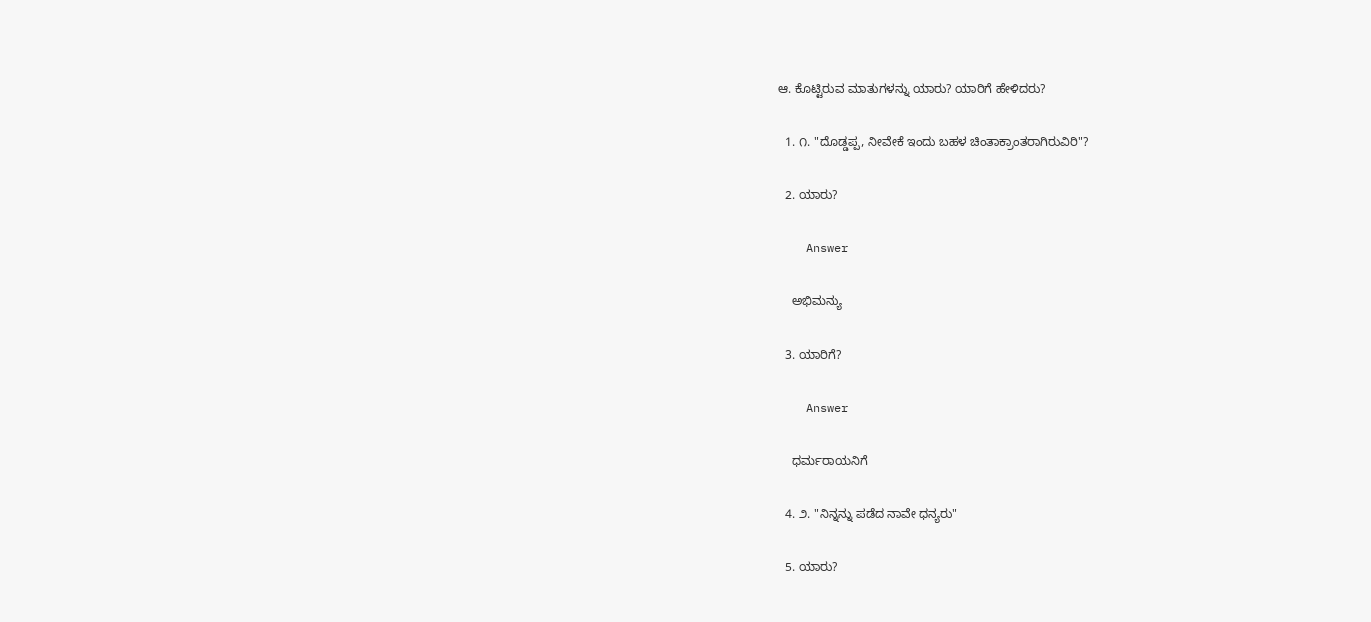ಆ. ಕೊಟ್ಟಿರುವ ಮಾತುಗಳನ್ನು ಯಾರು? ಯಾರಿಗೆ ಹೇಳಿದರು?

  1. ೧. "ದೊಡ್ಡಪ್ಪ, ನೀವೇಕೆ ಇಂದು ಬಹಳ ಚಿಂತಾಕ್ರಾಂತರಾಗಿರುವಿರಿ"?

  2. ಯಾರು?

    Answer

    ಅಭಿಮನ್ಯು

  3. ಯಾರಿಗೆ?

    Answer

    ಧರ್ಮರಾಯನಿಗೆ

  4. ೨. "ನಿನ್ನನ್ನು ಪಡೆದ ನಾವೇ ಧನ್ಯರು"

  5. ಯಾರು?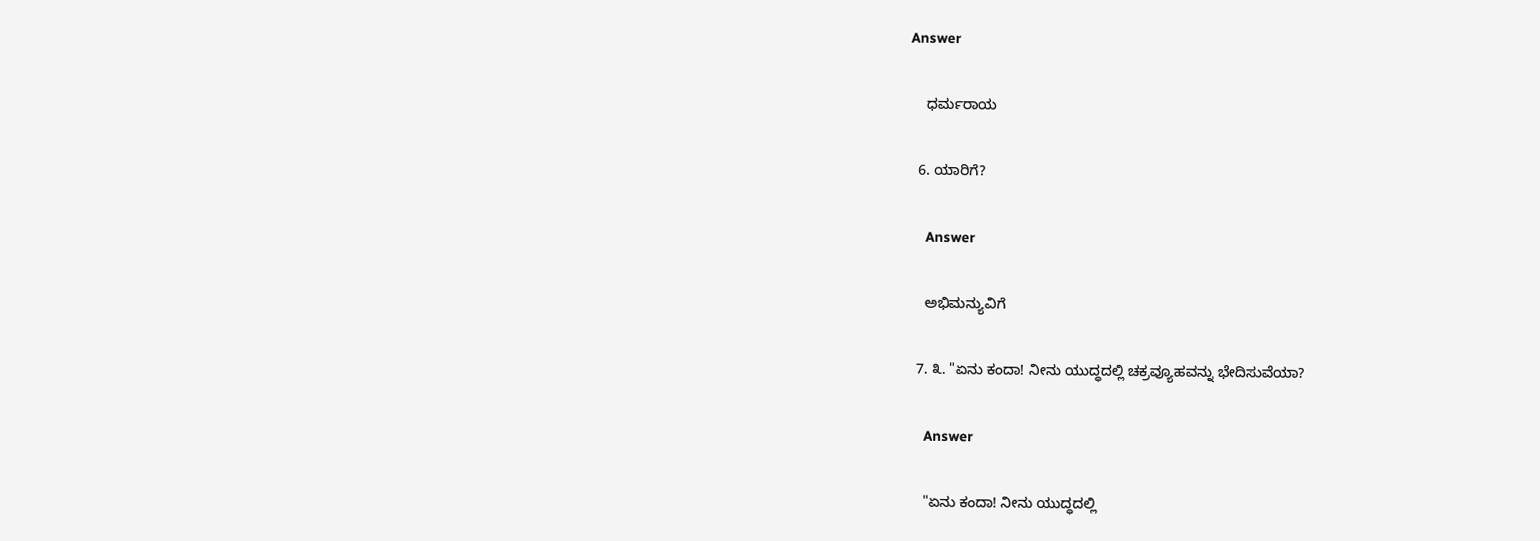Answer

    ಧರ್ಮರಾಯ

  6. ಯಾರಿಗೆ?

    Answer

    ಅಭಿಮನ್ಯುವಿಗೆ

  7. ೩. "ಏನು ಕಂದಾ! ನೀನು ಯುದ್ಧದಲ್ಲಿ ಚಕ್ರವ್ಯೂಹವನ್ನು ಭೇದಿಸುವೆಯಾ?

    Answer

    "ಏನು ಕಂದಾ! ನೀನು ಯುದ್ಧದಲ್ಲಿ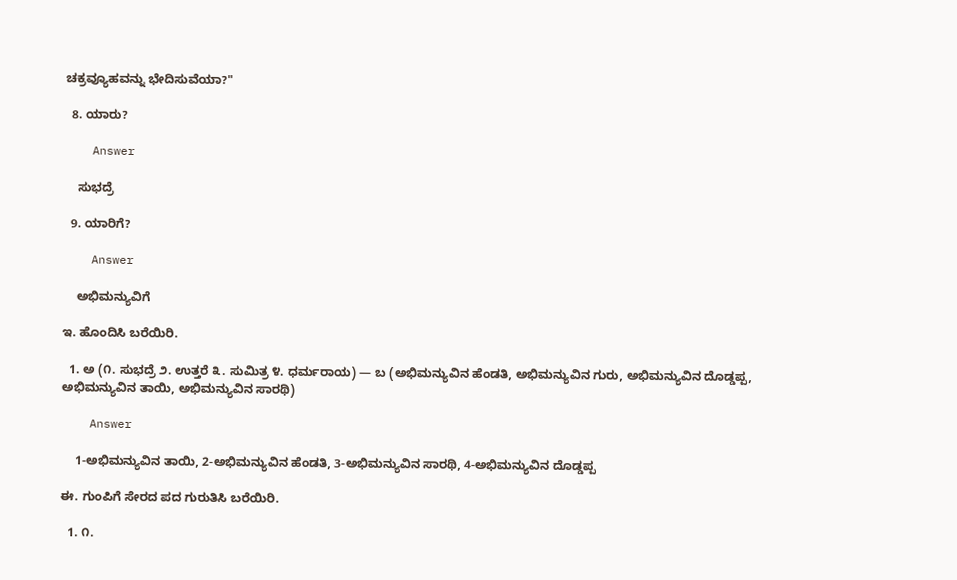ಚಕ್ರವ್ಯೂಹವನ್ನು ಭೇದಿಸುವೆಯಾ?"

  8. ಯಾರು?

    Answer

    ಸುಭದ್ರೆ

  9. ಯಾರಿಗೆ?

    Answer

    ಅಭಿಮನ್ಯುವಿಗೆ

ಇ. ಹೊಂದಿಸಿ ಬರೆಯಿರಿ.

  1. ಅ (೧. ಸುಭದ್ರೆ ೨. ಉತ್ತರೆ ೩. ಸುಮಿತ್ರ ೪. ಧರ್ಮರಾಯ) — ಬ (ಅಭಿಮನ್ಯುವಿನ ಹೆಂಡತಿ, ಅಭಿಮನ್ಯುವಿನ ಗುರು, ಅಭಿಮನ್ಯುವಿನ ದೊಡ್ಡಪ್ಪ, ಅಭಿಮನ್ಯುವಿನ ತಾಯಿ, ಅಭಿಮನ್ಯುವಿನ ಸಾರಥಿ)

    Answer

    1-ಅಭಿಮನ್ಯುವಿನ ತಾಯಿ, 2-ಅಭಿಮನ್ಯುವಿನ ಹೆಂಡತಿ, 3-ಅಭಿಮನ್ಯುವಿನ ಸಾರಥಿ, 4-ಅಭಿಮನ್ಯುವಿನ ದೊಡ್ಡಪ್ಪ

ಈ. ಗುಂಪಿಗೆ ಸೇರದ ಪದ ಗುರುತಿಸಿ ಬರೆಯಿರಿ.

  1. ೧.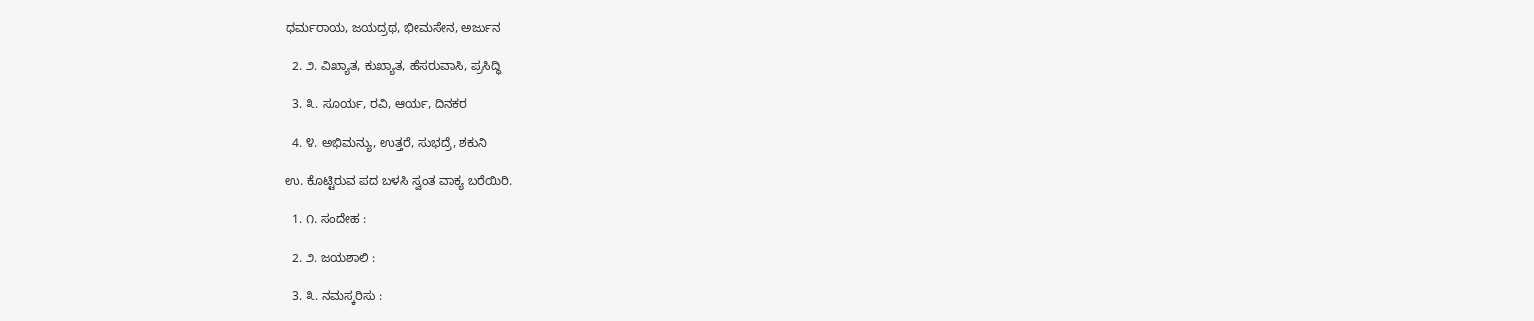ಧರ್ಮರಾಯ, ಜಯದ್ರಥ, ಭೀಮಸೇನ, ಅರ್ಜುನ

  2. ೨. ವಿಖ್ಯಾತ, ಕುಖ್ಯಾತ, ಹೆಸರುವಾಸಿ, ಪ್ರಸಿದ್ಧಿ

  3. ೩. ಸೂರ್ಯ, ರವಿ, ಆರ್ಯ, ದಿನಕರ

  4. ೪. ಅಭಿಮನ್ಯು, ಉತ್ತರೆ, ಸುಭದ್ರೆ, ಶಕುನಿ

ಉ. ಕೊಟ್ಟಿರುವ ಪದ ಬಳಸಿ ಸ್ವಂತ ವಾಕ್ಯ ಬರೆಯಿರಿ.

  1. ೧. ಸಂದೇಹ :

  2. ೨. ಜಯಶಾಲಿ :

  3. ೩. ನಮಸ್ಕರಿಸು :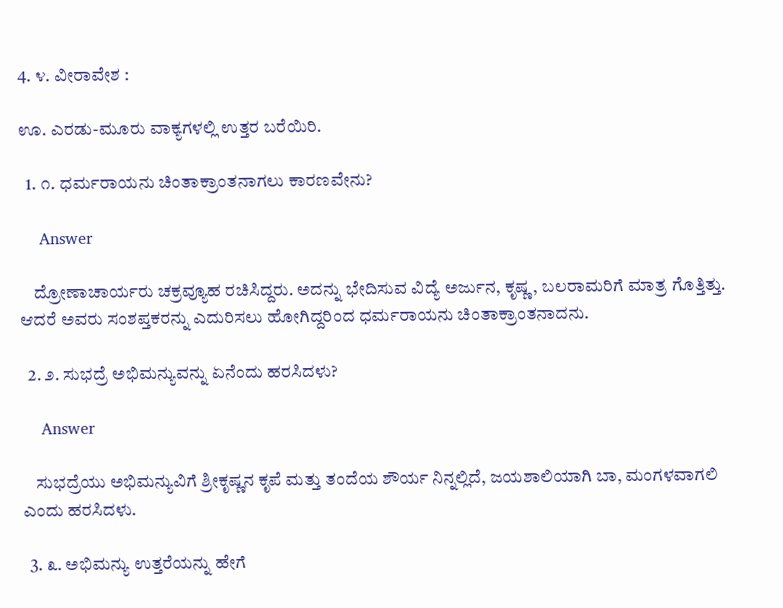4. ೪. ವೀರಾವೇಶ :

ಊ. ಎರಡು-ಮೂರು ವಾಕ್ಯಗಳಲ್ಲಿ ಉತ್ತರ ಬರೆಯಿರಿ.

  1. ೧. ಧರ್ಮರಾಯನು ಚಿಂತಾಕ್ರಾಂತನಾಗಲು ಕಾರಣವೇನು?

    Answer

    ದ್ರೋಣಾಚಾರ್ಯರು ಚಕ್ರವ್ಯೂಹ ರಚಿಸಿದ್ದರು. ಅದನ್ನು ಭೇದಿಸುವ ವಿದ್ಯೆ ಅರ್ಜುನ, ಕೃಷ್ಣ, ಬಲರಾಮರಿಗೆ ಮಾತ್ರ ಗೊತ್ತಿತ್ತು. ಆದರೆ ಅವರು ಸಂಶಪ್ತಕರನ್ನು ಎದುರಿಸಲು ಹೋಗಿದ್ದರಿಂದ ಧರ್ಮರಾಯನು ಚಿಂತಾಕ್ರಾಂತನಾದನು.

  2. ೨. ಸುಭದ್ರೆ ಅಭಿಮನ್ಯುವನ್ನು ಏನೆಂದು ಹರಸಿದಳು?

    Answer

    ಸುಭದ್ರೆಯು ಅಭಿಮನ್ಯುವಿಗೆ ಶ್ರೀಕೃಷ್ಣನ ಕೃಪೆ ಮತ್ತು ತಂದೆಯ ಶೌರ್ಯ ನಿನ್ನಲ್ಲಿದೆ, ಜಯಶಾಲಿಯಾಗಿ ಬಾ, ಮಂಗಳವಾಗಲಿ ಎಂದು ಹರಸಿದಳು.

  3. ೩. ಅಭಿಮನ್ಯು ಉತ್ತರೆಯನ್ನು ಹೇಗೆ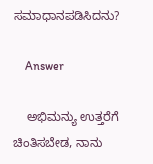ಸಮಾಧಾನಪಡಿಸಿದನು?

    Answer

    ಅಭಿಮನ್ಯು ಉತ್ತರೆಗೆ ಚಿಂತಿಸಬೇಡ, ನಾನು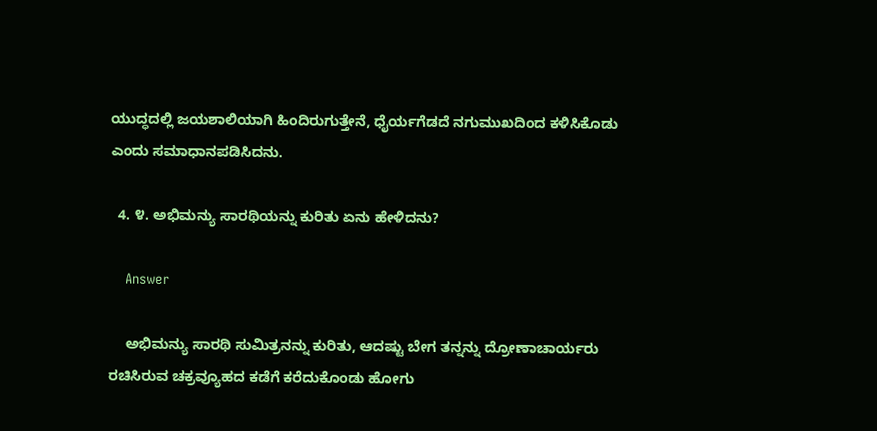ಯುದ್ಧದಲ್ಲಿ ಜಯಶಾಲಿಯಾಗಿ ಹಿಂದಿರುಗುತ್ತೇನೆ, ಧೈರ್ಯಗೆಡದೆ ನಗುಮುಖದಿಂದ ಕಳಿಸಿಕೊಡು ಎಂದು ಸಮಾಧಾನಪಡಿಸಿದನು.

  4. ೪. ಅಭಿಮನ್ಯು ಸಾರಥಿಯನ್ನು ಕುರಿತು ಏನು ಹೇಳಿದನು?

    Answer

    ಅಭಿಮನ್ಯು ಸಾರಥಿ ಸುಮಿತ್ರನನ್ನು ಕುರಿತು, ಆದಷ್ಟು ಬೇಗ ತನ್ನನ್ನು ದ್ರೋಣಾಚಾರ್ಯರು ರಚಿಸಿರುವ ಚಕ್ರವ್ಯೂಹದ ಕಡೆಗೆ ಕರೆದುಕೊಂಡು ಹೋಗು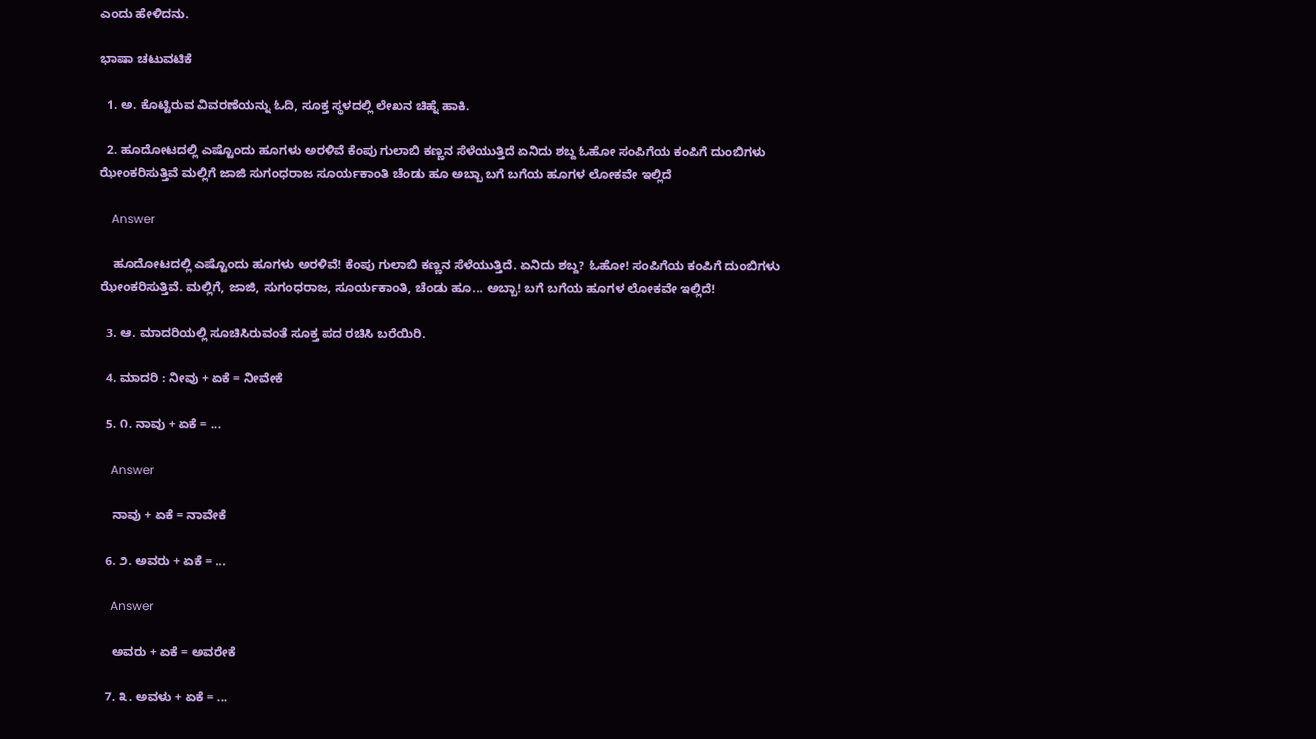ಎಂದು ಹೇಳಿದನು.

ಭಾಷಾ ಚಟುವಟಿಕೆ

  1. ಅ. ಕೊಟ್ಟಿರುವ ವಿವರಣೆಯನ್ನು ಓದಿ, ಸೂಕ್ತ ಸ್ಥಳದಲ್ಲಿ ಲೇಖನ ಚಿಹ್ನೆ ಹಾಕಿ.

  2. ಹೂದೋಟದಲ್ಲಿ ಎಷ್ಟೊಂದು ಹೂಗಳು ಅರಳಿವೆ ಕೆಂಪು ಗುಲಾಬಿ ಕಣ್ಣನ ಸೆಳೆಯುತ್ತಿದೆ ಏನಿದು ಶಬ್ದ ಓಹೋ ಸಂಪಿಗೆಯ ಕಂಪಿಗೆ ದುಂಬಿಗಳು ಝೇಂಕರಿಸುತ್ತಿವೆ ಮಲ್ಲಿಗೆ ಜಾಜಿ ಸುಗಂಧರಾಜ ಸೂರ್ಯಕಾಂತಿ ಚೆಂಡು ಹೂ ಅಬ್ಬಾ ಬಗೆ ಬಗೆಯ ಹೂಗಳ ಲೋಕವೇ ಇಲ್ಲಿದೆ

    Answer

    ಹೂದೋಟದಲ್ಲಿ ಎಷ್ಟೊಂದು ಹೂಗಳು ಅರಳಿವೆ! ಕೆಂಪು ಗುಲಾಬಿ ಕಣ್ಣನ ಸೆಳೆಯುತ್ತಿದೆ. ಏನಿದು ಶಬ್ದ? ಓಹೋ! ಸಂಪಿಗೆಯ ಕಂಪಿಗೆ ದುಂಬಿಗಳು ಝೇಂಕರಿಸುತ್ತಿವೆ. ಮಲ್ಲಿಗೆ, ಜಾಜಿ, ಸುಗಂಧರಾಜ, ಸೂರ್ಯಕಾಂತಿ, ಚೆಂಡು ಹೂ... ಅಬ್ಬಾ! ಬಗೆ ಬಗೆಯ ಹೂಗಳ ಲೋಕವೇ ಇಲ್ಲಿದೆ!

  3. ಆ. ಮಾದರಿಯಲ್ಲಿ ಸೂಚಿಸಿರುವಂತೆ ಸೂಕ್ತ ಪದ ರಚಿಸಿ ಬರೆಯಿರಿ.

  4. ಮಾದರಿ : ನೀವು + ಏಕೆ = ನೀವೇಕೆ

  5. ೧. ನಾವು + ಏಕೆ = ...

    Answer

    ನಾವು + ಏಕೆ = ನಾವೇಕೆ

  6. ೨. ಅವರು + ಏಕೆ = ...

    Answer

    ಅವರು + ಏಕೆ = ಅವರೇಕೆ

  7. ೩. ಅವಳು + ಏಕೆ = ...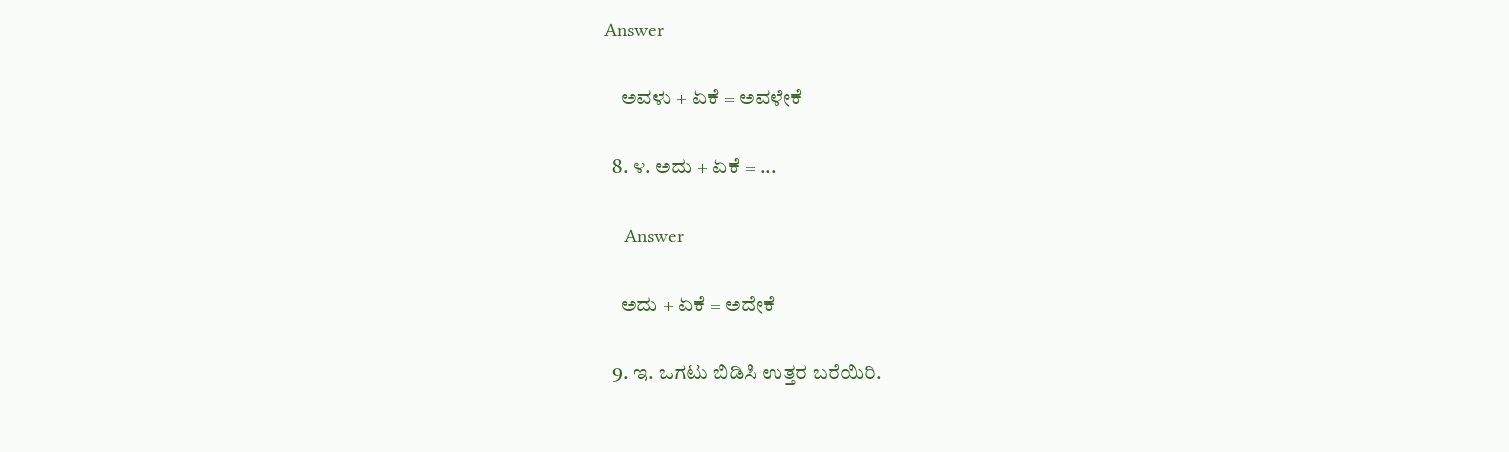Answer

    ಅವಳು + ಏಕೆ = ಅವಳೇಕೆ

  8. ೪. ಅದು + ಏಕೆ = ...

    Answer

    ಅದು + ಏಕೆ = ಅದೇಕೆ

  9. ಇ. ಒಗಟು ಬಿಡಿಸಿ ಉತ್ತರ ಬರೆಯಿರಿ.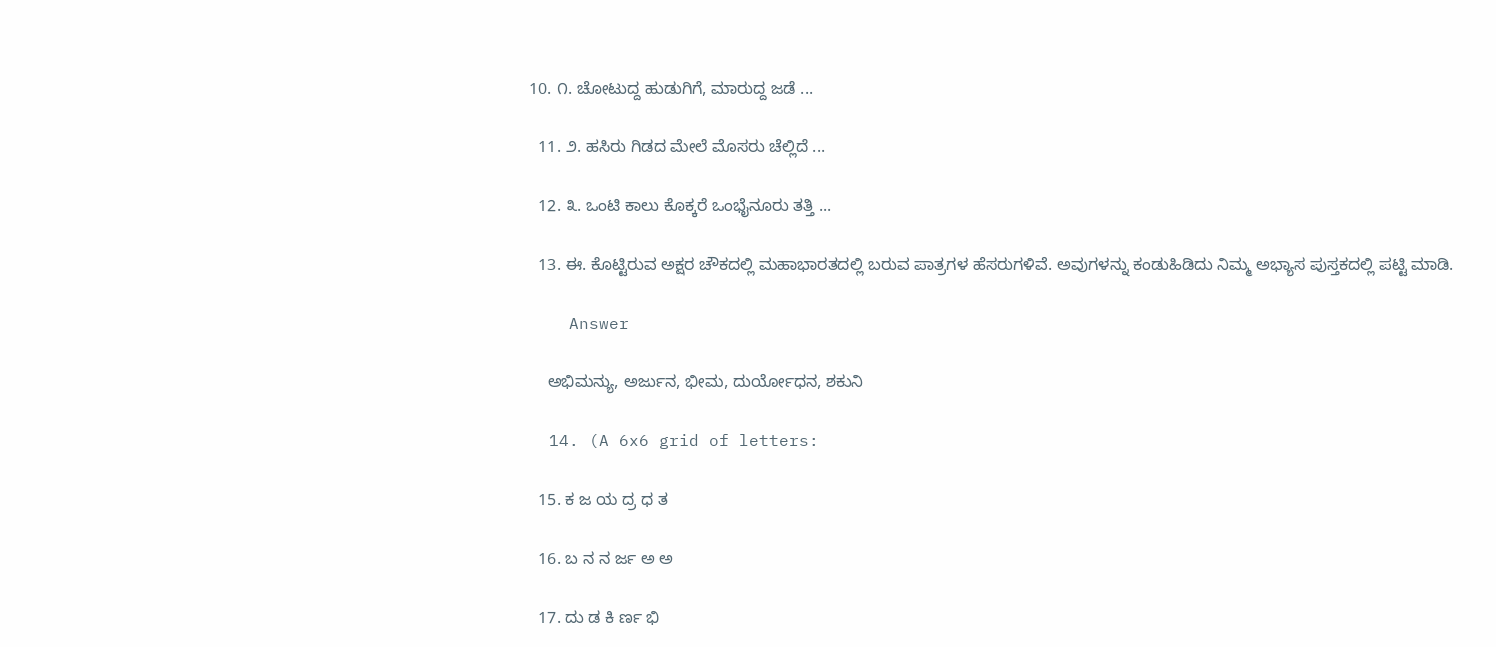10. ೧. ಚೋಟುದ್ದ ಹುಡುಗಿಗೆ, ಮಾರುದ್ದ ಜಡೆ ...

  11. ೨. ಹಸಿರು ಗಿಡದ ಮೇಲೆ ಮೊಸರು ಚೆಲ್ಲಿದೆ ...

  12. ೩. ಒಂಟಿ ಕಾಲು ಕೊಕ್ಕರೆ ಒಂಭೈನೂರು ತತ್ತಿ ...

  13. ಈ. ಕೊಟ್ಟಿರುವ ಅಕ್ಷರ ಚೌಕದಲ್ಲಿ ಮಹಾಭಾರತದಲ್ಲಿ ಬರುವ ಪಾತ್ರಗಳ ಹೆಸರುಗಳಿವೆ. ಅವುಗಳನ್ನು ಕಂಡುಹಿಡಿದು ನಿಮ್ಮ ಅಭ್ಯಾಸ ಪುಸ್ತಕದಲ್ಲಿ ಪಟ್ಟಿ ಮಾಡಿ.

    Answer

    ಅಭಿಮನ್ಯು, ಅರ್ಜುನ, ಭೀಮ, ದುರ್ಯೋಧನ, ಶಕುನಿ

  14. (A 6x6 grid of letters:

  15. ಕ ಜ ಯ ದ್ರ ಧ ತ

  16. ಬ ನ ನ ರ್ಜ ಅ ಅ

  17. ದು ಡ ಕಿ ರ್ಣ ಭಿ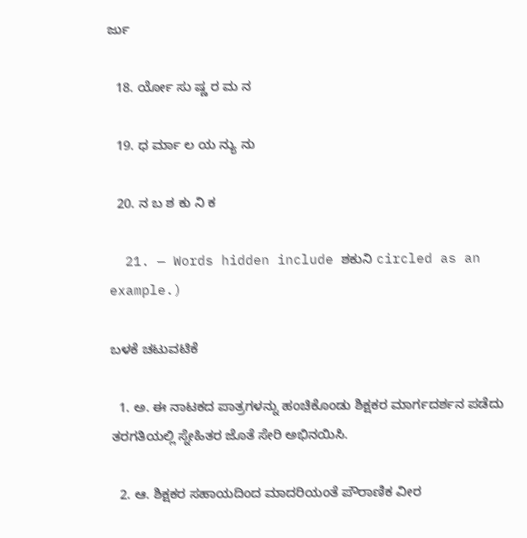ರ್ಜು

  18. ರ್ಯೋ ಸು ಷ್ಣ ರ ಮ ನ

  19. ಧ ರ್ಮಾ ಲ ಯ ನ್ಯು ನು

  20. ನ ಬ ಶ ಕು ನಿ ಕ

  21. — Words hidden include ಶಕುನಿ circled as an example.)

ಬಳಕೆ ಚಟುವಟಿಕೆ

  1. ಅ. ಈ ನಾಟಕದ ಪಾತ್ರಗಳನ್ನು ಹಂಚಿಕೊಂಡು ಶಿಕ್ಷಕರ ಮಾರ್ಗದರ್ಶನ ಪಡೆದು ತರಗತಿಯಲ್ಲಿ ಸ್ನೇಹಿತರ ಜೊತೆ ಸೇರಿ ಅಭಿನಯಿಸಿ.

  2. ಆ. ಶಿಕ್ಷಕರ ಸಹಾಯದಿಂದ ಮಾದರಿಯಂತೆ ಪೌರಾಣಿಕ ವೀರ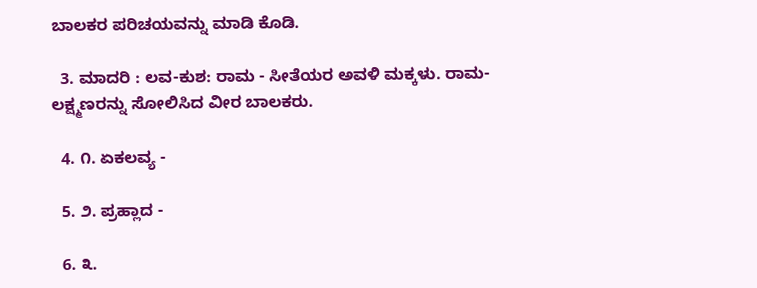ಬಾಲಕರ ಪರಿಚಯವನ್ನು ಮಾಡಿ ಕೊಡಿ.

  3. ಮಾದರಿ : ಲವ-ಕುಶ: ರಾಮ - ಸೀತೆಯರ ಅವಳಿ ಮಕ್ಕಳು. ರಾಮ-ಲಕ್ಷ್ಮಣರನ್ನು ಸೋಲಿಸಿದ ವೀರ ಬಾಲಕರು.

  4. ೧. ಏಕಲವ್ಯ -

  5. ೨. ಪ್ರಹ್ಲಾದ -

  6. ೩.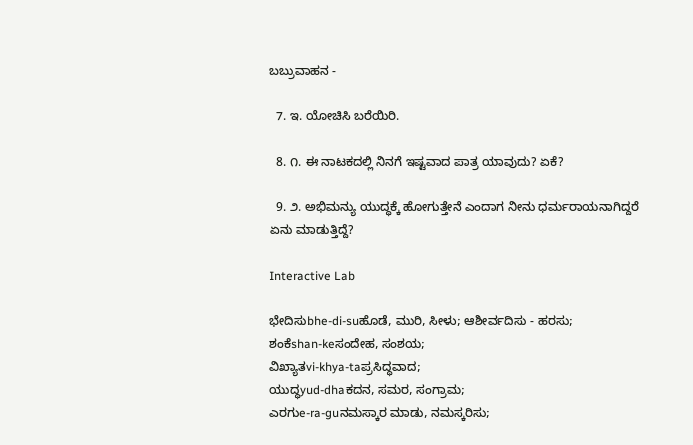ಬಬ್ರುವಾಹನ -

  7. ಇ. ಯೋಚಿಸಿ ಬರೆಯಿರಿ.

  8. ೧. ಈ ನಾಟಕದಲ್ಲಿ ನಿನಗೆ ಇಷ್ಟವಾದ ಪಾತ್ರ ಯಾವುದು? ಏಕೆ?

  9. ೨. ಅಭಿಮನ್ಯು ಯುದ್ಧಕ್ಕೆ ಹೋಗುತ್ತೇನೆ ಎಂದಾಗ ನೀನು ಧರ್ಮರಾಯನಾಗಿದ್ದರೆ ಏನು ಮಾಡುತ್ತಿದ್ದೆ?

Interactive Lab

ಭೇದಿಸುbhe-di-suಹೊಡೆ, ಮುರಿ, ಸೀಳು; ಆಶೀರ್ವದಿಸು - ಹರಸು;
ಶಂಕೆshan-keಸಂದೇಹ, ಸಂಶಯ;
ವಿಖ್ಯಾತvi-khya-taಪ್ರಸಿದ್ಧವಾದ;
ಯುದ್ಧyud-dhaಕದನ, ಸಮರ, ಸಂಗ್ರಾಮ;
ಎರಗುe-ra-guನಮಸ್ಕಾರ ಮಾಡು, ನಮಸ್ಕರಿಸು;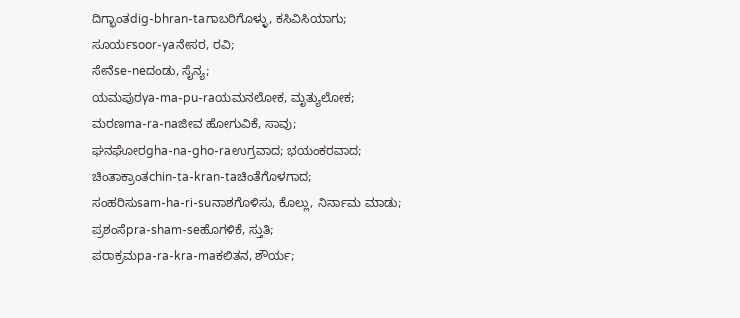ದಿಗ್ಭಾಂತdig-bhran-taಗಾಬರಿಗೊಳ್ಳು, ಕಸಿವಿಸಿಯಾಗು;
ಸೂರ್ಯsoor-yaನೇಸರ, ರವಿ;
ಸೇನೆse-neದಂಡು, ಸೈನ್ಯ;
ಯಮಪುರya-ma-pu-raಯಮನಲೋಕ, ಮೃತ್ಯುಲೋಕ;
ಮರಣma-ra-naಜೀವ ಹೋಗುವಿಕೆ, ಸಾವು;
ಘನಘೋರgha-na-gho-raಉಗ್ರವಾದ; ಭಯಂಕರವಾದ;
ಚಿಂತಾಕ್ರಾಂತchin-ta-kran-taಚಿಂತೆಗೊಳಗಾದ;
ಸಂಹರಿಸುsam-ha-ri-suನಾಶಗೊಳಿಸು, ಕೊಲ್ಲು, ನಿರ್ನಾಮ ಮಾಡು;
ಪ್ರಶಂಸೆpra-sham-seಹೊಗಳಿಕೆ, ಸ್ತುತಿ;
ಪರಾಕ್ರಮpa-ra-kra-maಕಲಿತನ, ಶೌರ್ಯ;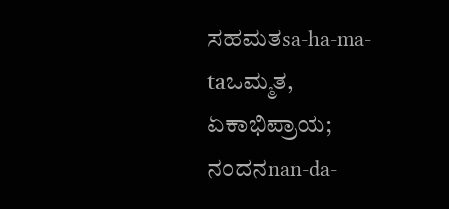ಸಹಮತsa-ha-ma-taಒಮ್ಮತ, ಏಕಾಭಿಪ್ರಾಯ;
ನಂದನnan-da-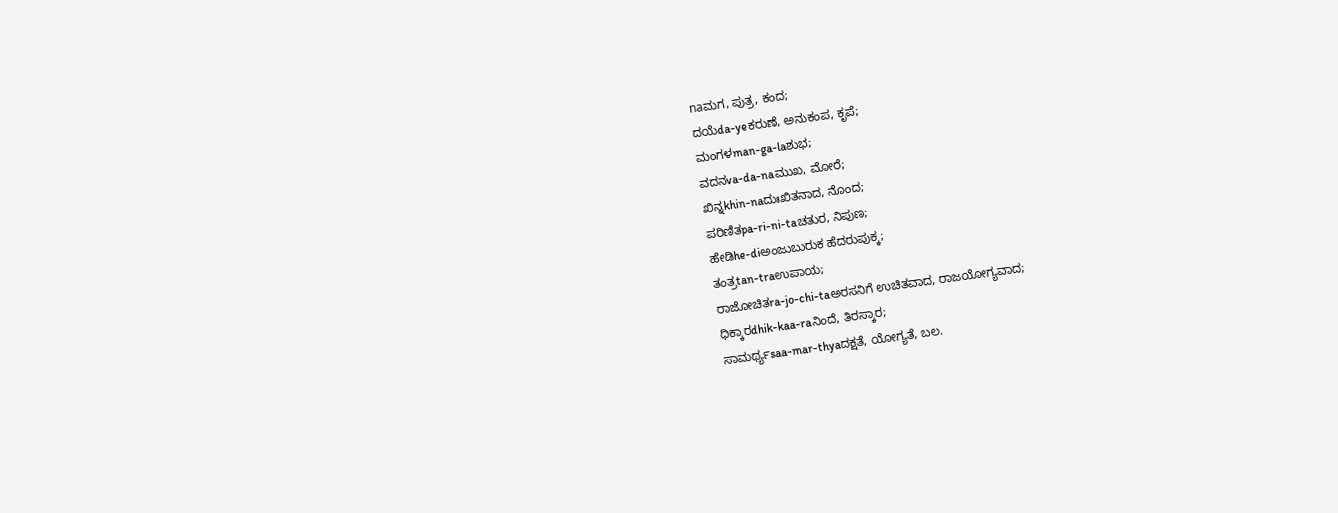naಮಗ, ಪುತ್ರ, ಕಂದ;
ದಯೆda-yeಕರುಣೆ, ಅನುಕಂಪ, ಕೃಪೆ;
ಮಂಗಳman-ga-laಶುಭ;
ವದನva-da-naಮುಖ, ಮೋರೆ;
ಖಿನ್ನkhin-naದುಃಖಿತನಾದ, ನೊಂದ;
ಪರಿಣಿತpa-ri-ni-taಚತುರ, ನಿಪುಣ;
ಹೇಡಿhe-diಅಂಜುಬುರುಕ ಹೆದರುಪುಕ್ಕ;
ತಂತ್ರtan-traಉಪಾಯ;
ರಾಜೋಚಿತra-jo-chi-taಅರಸನಿಗೆ ಉಚಿತವಾದ, ರಾಜಯೋಗ್ಯವಾದ;
ಧಿಕ್ಕಾರdhik-kaa-raನಿಂದೆ, ತಿರಸ್ಕಾರ;
ಸಾಮರ್ಥ್ಯsaa-mar-thyaದಕ್ಷತೆ, ಯೋಗ್ಯತೆ, ಬಲ.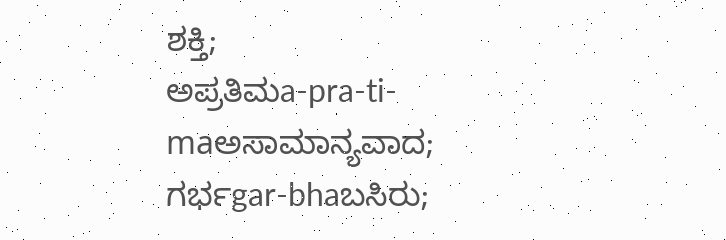ಶಕ್ತಿ;
ಅಪ್ರತಿಮa-pra-ti-maಅಸಾಮಾನ್ಯವಾದ;
ಗರ್ಭgar-bhaಬಸಿರು;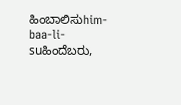ಹಿಂಬಾಲಿಸುhim-baa-li-suಹಿಂದೆಬರು,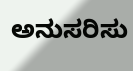ಅನುಸರಿಸು